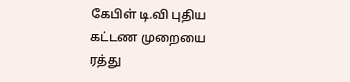கேபிள் டி.வி புதிய கட்டண முறையை ரத்து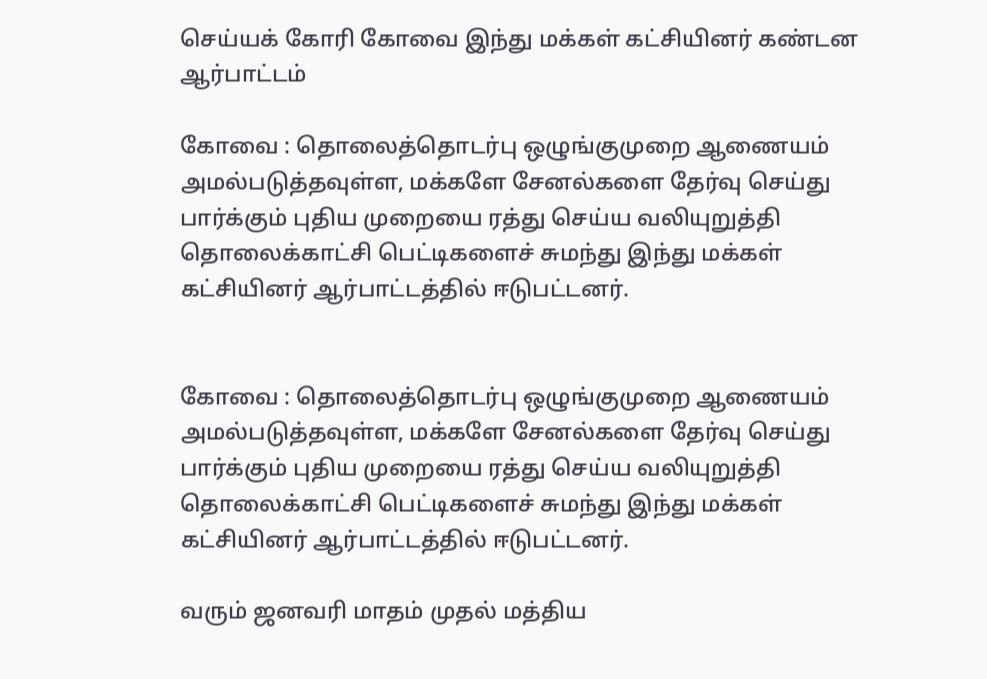செய்யக் கோரி கோவை இந்து மக்கள் கட்சியினர் கண்டன ஆர்பாட்டம்

கோவை : தொலைத்தொடர்பு ஒழுங்குமுறை ஆணையம் அமல்படுத்தவுள்ள, மக்களே சேனல்களை தேர்வு செய்து பார்க்கும் புதிய முறையை ரத்து செய்ய வலியுறுத்தி தொலைக்காட்சி பெட்டிகளைச் சுமந்து இந்து மக்கள் கட்சியினர் ஆர்பாட்டத்தில் ஈடுபட்டனர்.


கோவை : தொலைத்தொடர்பு ஒழுங்குமுறை ஆணையம் அமல்படுத்தவுள்ள, மக்களே சேனல்களை தேர்வு செய்து பார்க்கும் புதிய முறையை ரத்து செய்ய வலியுறுத்தி தொலைக்காட்சி பெட்டிகளைச் சுமந்து இந்து மக்கள் கட்சியினர் ஆர்பாட்டத்தில் ஈடுபட்டனர்.

வரும் ஜனவரி மாதம் முதல் மத்திய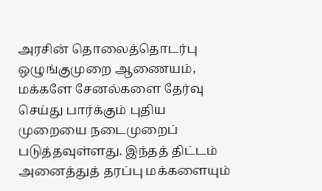அரசின் தொலைத்தொடர்பு ஒழுங்குமுறை ஆணையம், மக்களே சேனல்களை தேர்வு செய்து பார்க்கும் புதிய முறையை நடைமுறைப் படுத்தவுள்ளது. இந்தத் திட்டம் அனைத்துத் தரப்பு மக்களையும்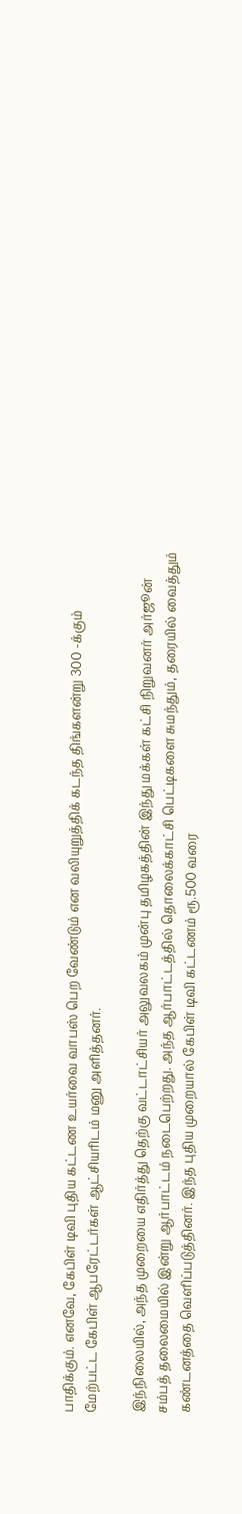பாதிக்கும். எனவே, கேபிள் டிவி புதிய கட்டண உயர்வை வாபஸ் பெற வேண்டும் என வலியுறுத்திக் கடந்த திங்களன்று 300 -க்கும் மேற்பட்ட கேபிள் ஆபரேட்டர்கள் ஆட்சியரிடம் மனு அளித்தனர்.

இந்நிலையில், அந்த முறையை எதிர்த்து தெற்கு வட்டாட்சியர் அலுவலகம் முன்பு தமிழகத்தின் இந்து மக்கள் கட்சி நிறுவனர் அர்ஜூன் சம்பத் தலைமையில் இன்று ஆர்பாட்டம் நடைபெற்றது. அந்த ஆர்பாட்டத்தில் தொலைக்காட்சி பெட்டிகளை சுமந்தும், தரையில் வைத்தும் கண்டனத்தை வெளிப்படுத்தினர். இந்த புதிய முறையால் கேபிள் டிவி கட்டணம் ரூ.500 வரை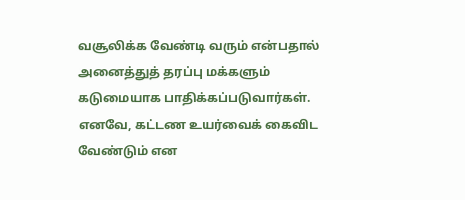வசூலிக்க வேண்டி வரும் என்பதால் அனைத்துத் தரப்பு மக்களும் கடுமையாக பாதிக்கப்படுவார்கள். எனவே, கட்டண உயர்வைக் கைவிட வேண்டும் என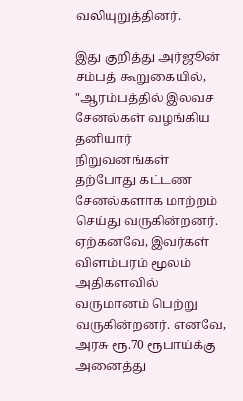வலியுறுத்தினர்.

இது குறித்து அர்ஜூன் சம்பத் கூறுகையில், "ஆரம்பத்தில் இலவச சேனல்கள் வழங்கிய தனியார் நிறுவனங்கள் தற்போது கட்டண சேனல்களாக மாற்றம் செய்து வருகின்றனர். ஏற்கனவே, இவர்கள் விளம்பரம் மூலம் அதிகளவில் வருமானம் பெற்று வருகின்றனர். எனவே, அரசு ரூ.70 ரூபாய்க்கு அனைத்து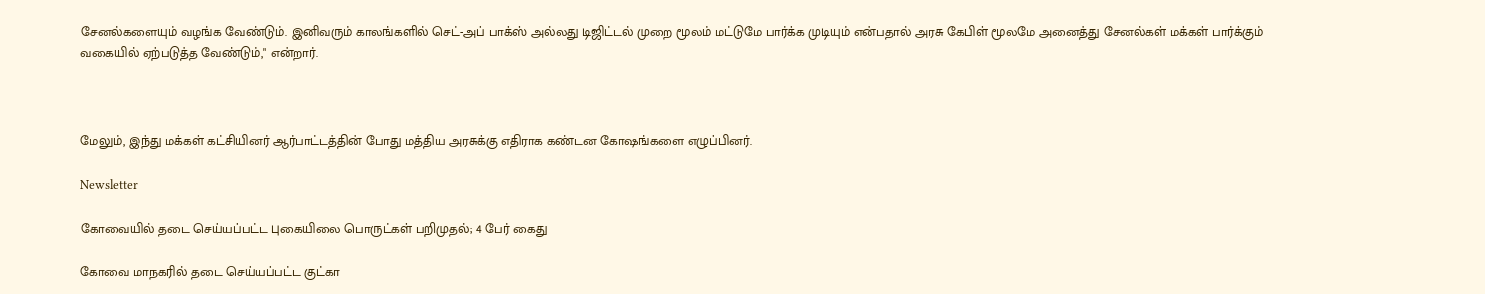சேனல்களையும் வழங்க வேண்டும். இனிவரும் காலங்களில் செட்-அப் பாக்ஸ் அல்லது டிஜிட்டல் முறை மூலம் மட்டுமே பார்க்க முடியும் என்பதால் அரசு கேபிள் மூலமே அனைத்து சேனல்கள் மக்கள் பார்க்கும் வகையில் ஏற்படுத்த வேண்டும்," என்றார்.



மேலும், இந்து மக்கள் கட்சியினர் ஆர்பாட்டத்தின் போது மத்திய அரசுக்கு எதிராக கண்டன கோஷங்களை எழுப்பினர்.

Newsletter

கோவையில் தடை செய்யப்பட்ட புகையிலை பொருட்கள் பறிமுதல்; 4 பேர் கைது

கோவை மாநகரில் தடை செய்யப்பட்ட குட்கா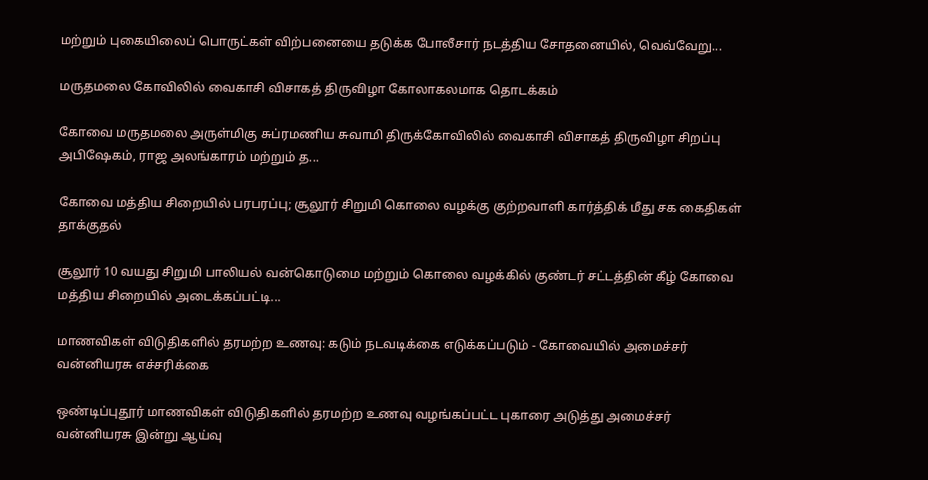மற்றும் புகையிலைப் பொருட்கள் விற்பனையை தடுக்க போலீசார் நடத்திய சோதனையில், வெவ்வேறு...

மருதமலை கோவிலில் வைகாசி விசாகத் திருவிழா கோலாகலமாக தொடக்கம்

கோவை மருதமலை அருள்மிகு சுப்ரமணிய சுவாமி திருக்கோவிலில் வைகாசி விசாகத் திருவிழா சிறப்பு அபிஷேகம், ராஜ அலங்காரம் மற்றும் த...

கோவை மத்திய சிறையில் பரபரப்பு; சூலூர் சிறுமி கொலை வழக்கு குற்றவாளி கார்த்திக் மீது சக கைதிகள் தாக்குதல்

சூலூர் 10 வயது சிறுமி பாலியல் வன்கொடுமை மற்றும் கொலை வழக்கில் குண்டர் சட்டத்தின் கீழ் கோவை மத்திய சிறையில் அடைக்கப்பட்டி...

மாணவிகள் விடுதிகளில் தரமற்ற உணவு: கடும் நடவடிக்கை எடுக்கப்படும் - கோவையில் அமைச்சர் வன்னியரசு எச்சரிக்கை

ஒண்டிப்புதூர் மாணவிகள் விடுதிகளில் தரமற்ற உணவு வழங்கப்பட்ட புகாரை அடுத்து அமைச்சர் வன்னியரசு இன்று ஆய்வு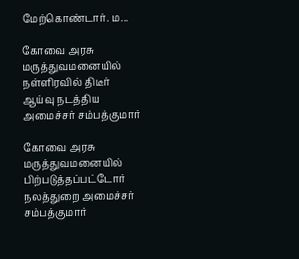மேற்கொண்டார். ம...

கோவை அரசு மருத்துவமனையில் நள்ளிரவில் திடீர் ஆய்வு நடத்திய அமைச்சர் சம்பத்குமார்

கோவை அரசு மருத்துவமனையில் பிற்படுத்தப்பட்டோர் நலத்துறை அமைச்சர் சம்பத்குமார்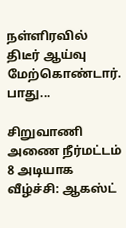நள்ளிரவில் திடீர் ஆய்வு மேற்கொண்டார். பாது...

சிறுவாணி அணை நீர்மட்டம் 8 அடியாக வீழ்ச்சி: ஆகஸ்ட்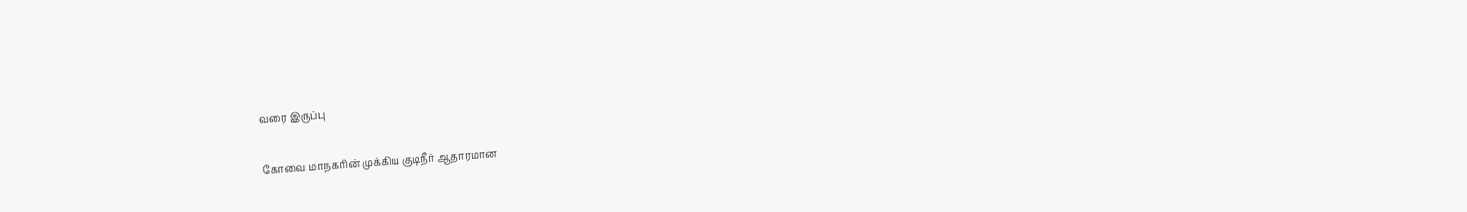வரை இருப்பு

கோவை மாநகரின் முக்கிய குடிநீர் ஆதாரமான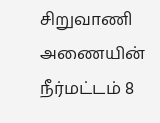சிறுவாணி அணையின் நீர்மட்டம் 8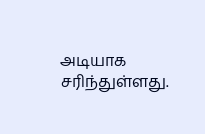அடியாக சரிந்துள்ளது.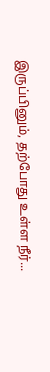இருப்பினும், தற்போது உள்ள நீர்...